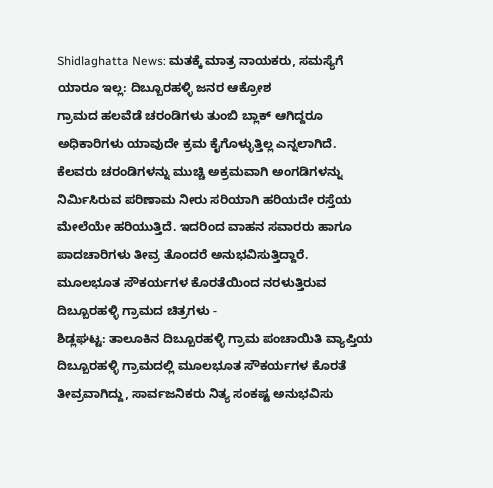Shidlaghatta News: ಮತಕ್ಕೆ ಮಾತ್ರ ನಾಯಕರು, ಸಮಸ್ಯೆಗೆ ಯಾರೂ ಇಲ್ಲ: ದಿಬ್ಬೂರಹಳ್ಳಿ ಜನರ ಆಕ್ರೋಶ
ಗ್ರಾಮದ ಹಲವೆಡೆ ಚರಂಡಿಗಳು ತುಂಬಿ ಬ್ಲಾಕ್ ಆಗಿದ್ದರೂ ಅಧಿಕಾರಿಗಳು ಯಾವುದೇ ಕ್ರಮ ಕೈಗೊಳ್ಳುತ್ತಿಲ್ಲ ಎನ್ನಲಾಗಿದೆ. ಕೆಲವರು ಚರಂಡಿಗಳನ್ನು ಮುಚ್ಚಿ ಅಕ್ರಮವಾಗಿ ಅಂಗಡಿಗಳನ್ನು ನಿರ್ಮಿಸಿರುವ ಪರಿಣಾಮ ನೀರು ಸರಿಯಾಗಿ ಹರಿಯದೇ ರಸ್ತೆಯ ಮೇಲೆಯೇ ಹರಿಯುತ್ತಿದೆ. ಇದರಿಂದ ವಾಹನ ಸವಾರರು ಹಾಗೂ ಪಾದಚಾರಿಗಳು ತೀವ್ರ ತೊಂದರೆ ಅನುಭವಿಸುತ್ತಿದ್ದಾರೆ.
ಮೂಲಭೂತ ಸೌಕರ್ಯಗಳ ಕೊರತೆಯಿಂದ ನರಳುತ್ತಿರುವ ದಿಬ್ಬೂರಹಳ್ಳಿ ಗ್ರಾಮದ ಚಿತ್ರಗಳು -
ಶಿಡ್ಲಘಟ್ಟ: ತಾಲೂಕಿನ ದಿಬ್ಬೂರಹಳ್ಳಿ ಗ್ರಾಮ ಪಂಚಾಯಿತಿ ವ್ಯಾಪ್ತಿಯ ದಿಬ್ಬೂರಹಳ್ಳಿ ಗ್ರಾಮದಲ್ಲಿ ಮೂಲಭೂತ ಸೌಕರ್ಯಗಳ ಕೊರತೆ ತೀವ್ರವಾಗಿದ್ದು, ಸಾರ್ವಜನಿಕರು ನಿತ್ಯ ಸಂಕಷ್ಟ ಅನುಭವಿಸು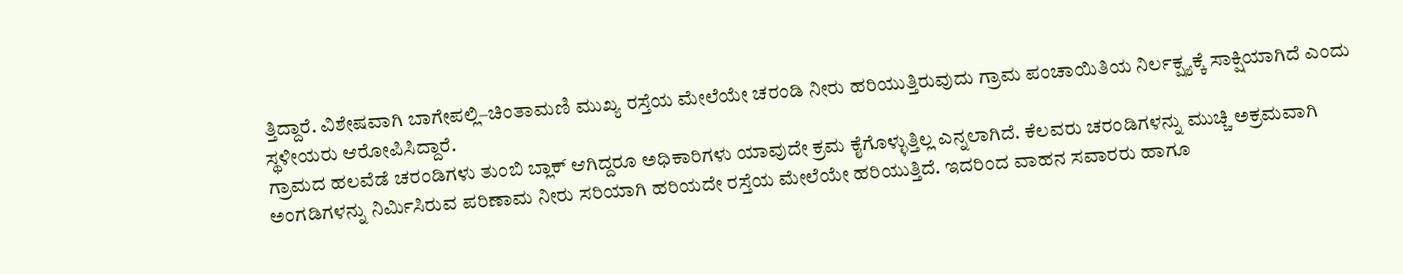ತ್ತಿದ್ದಾರೆ. ವಿಶೇಷವಾಗಿ ಬಾಗೇಪಲ್ಲಿ–ಚಿಂತಾಮಣಿ ಮುಖ್ಯ ರಸ್ತೆಯ ಮೇಲೆಯೇ ಚರಂಡಿ ನೀರು ಹರಿಯುತ್ತಿರುವುದು ಗ್ರಾಮ ಪಂಚಾಯಿತಿಯ ನಿರ್ಲಕ್ಷ್ಯಕ್ಕೆ ಸಾಕ್ಷಿಯಾಗಿದೆ ಎಂದು ಸ್ಥಳೀಯರು ಆರೋಪಿಸಿದ್ದಾರೆ.
ಗ್ರಾಮದ ಹಲವೆಡೆ ಚರಂಡಿಗಳು ತುಂಬಿ ಬ್ಲಾಕ್ ಆಗಿದ್ದರೂ ಅಧಿಕಾರಿಗಳು ಯಾವುದೇ ಕ್ರಮ ಕೈಗೊಳ್ಳುತ್ತಿಲ್ಲ ಎನ್ನಲಾಗಿದೆ. ಕೆಲವರು ಚರಂಡಿಗಳನ್ನು ಮುಚ್ಚಿ ಅಕ್ರಮವಾಗಿ ಅಂಗಡಿಗಳನ್ನು ನಿರ್ಮಿಸಿರುವ ಪರಿಣಾಮ ನೀರು ಸರಿಯಾಗಿ ಹರಿಯದೇ ರಸ್ತೆಯ ಮೇಲೆಯೇ ಹರಿಯುತ್ತಿದೆ. ಇದರಿಂದ ವಾಹನ ಸವಾರರು ಹಾಗೂ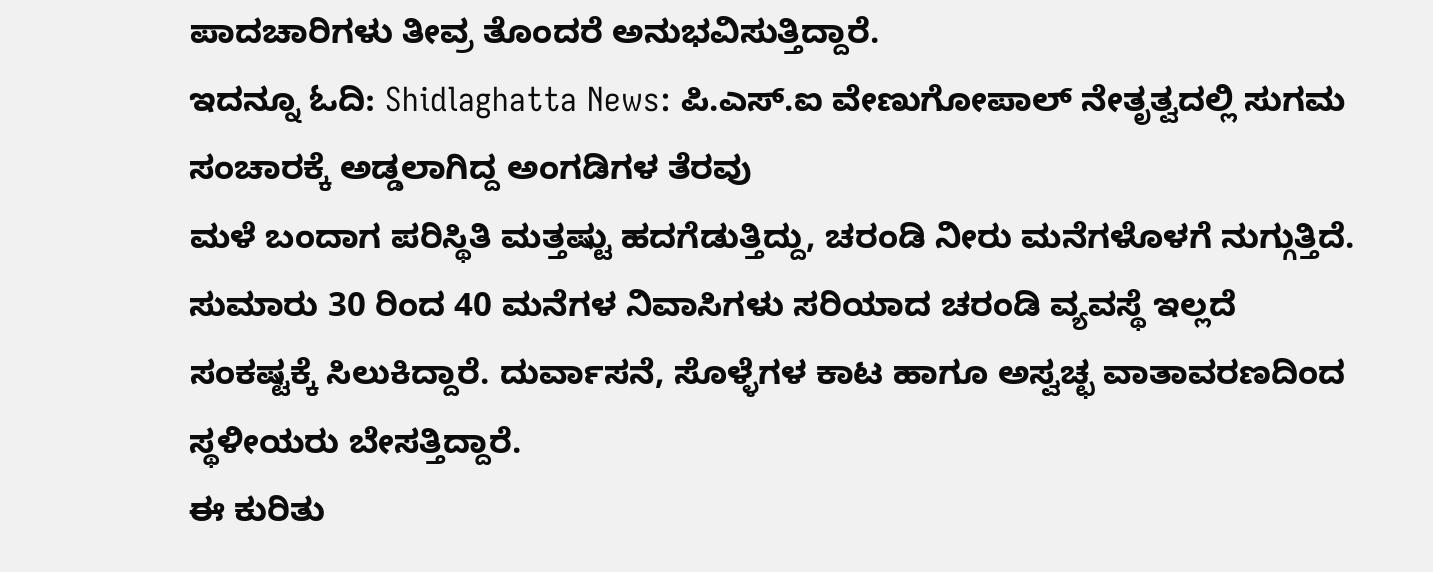ಪಾದಚಾರಿಗಳು ತೀವ್ರ ತೊಂದರೆ ಅನುಭವಿಸುತ್ತಿದ್ದಾರೆ.
ಇದನ್ನೂ ಓದಿ: Shidlaghatta News: ಪಿ.ಎಸ್.ಐ ವೇಣುಗೋಪಾಲ್ ನೇತೃತ್ವದಲ್ಲಿ ಸುಗಮ ಸಂಚಾರಕ್ಕೆ ಅಡ್ಡಲಾಗಿದ್ದ ಅಂಗಡಿಗಳ ತೆರವು
ಮಳೆ ಬಂದಾಗ ಪರಿಸ್ಥಿತಿ ಮತ್ತಷ್ಟು ಹದಗೆಡುತ್ತಿದ್ದು, ಚರಂಡಿ ನೀರು ಮನೆಗಳೊಳಗೆ ನುಗ್ಗುತ್ತಿದೆ. ಸುಮಾರು 30 ರಿಂದ 40 ಮನೆಗಳ ನಿವಾಸಿಗಳು ಸರಿಯಾದ ಚರಂಡಿ ವ್ಯವಸ್ಥೆ ಇಲ್ಲದೆ ಸಂಕಷ್ಟಕ್ಕೆ ಸಿಲುಕಿದ್ದಾರೆ. ದುರ್ವಾಸನೆ, ಸೊಳ್ಳೆಗಳ ಕಾಟ ಹಾಗೂ ಅಸ್ವಚ್ಛ ವಾತಾವರಣದಿಂದ ಸ್ಥಳೀಯರು ಬೇಸತ್ತಿದ್ದಾರೆ.
ಈ ಕುರಿತು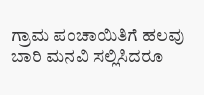ಗ್ರಾಮ ಪಂಚಾಯಿತಿಗೆ ಹಲವು ಬಾರಿ ಮನವಿ ಸಲ್ಲಿಸಿದರೂ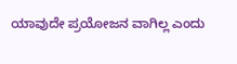ಯಾವುದೇ ಪ್ರಯೋಜನ ವಾಗಿಲ್ಲ ಎಂದು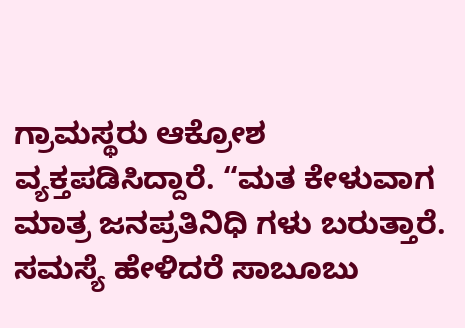ಗ್ರಾಮಸ್ಥರು ಆಕ್ರೋಶ ವ್ಯಕ್ತಪಡಿಸಿದ್ದಾರೆ. “ಮತ ಕೇಳುವಾಗ ಮಾತ್ರ ಜನಪ್ರತಿನಿಧಿ ಗಳು ಬರುತ್ತಾರೆ. ಸಮಸ್ಯೆ ಹೇಳಿದರೆ ಸಾಬೂಬು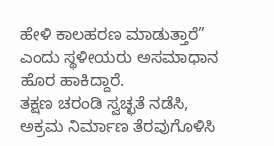ಹೇಳಿ ಕಾಲಹರಣ ಮಾಡುತ್ತಾರೆ” ಎಂದು ಸ್ಥಳೀಯರು ಅಸಮಾಧಾನ ಹೊರ ಹಾಕಿದ್ದಾರೆ.
ತಕ್ಷಣ ಚರಂಡಿ ಸ್ವಚ್ಛತೆ ನಡೆಸಿ, ಅಕ್ರಮ ನಿರ್ಮಾಣ ತೆರವುಗೊಳಿಸಿ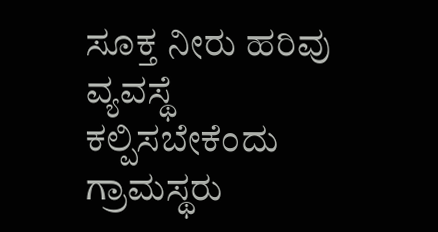ಸೂಕ್ತ ನೀರು ಹರಿವು ವ್ಯವಸ್ಥೆ ಕಲ್ಪಿಸಬೇಕೆಂದು ಗ್ರಾಮಸ್ಥರು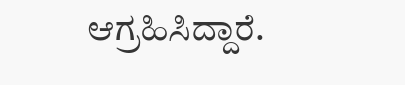ಆಗ್ರಹಿಸಿದ್ದಾರೆ.